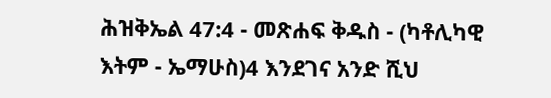ሕዝቅኤል 47:4 - መጽሐፍ ቅዱስ - (ካቶሊካዊ እትም - ኤማሁስ)4 እንደገና አንድ ሺህ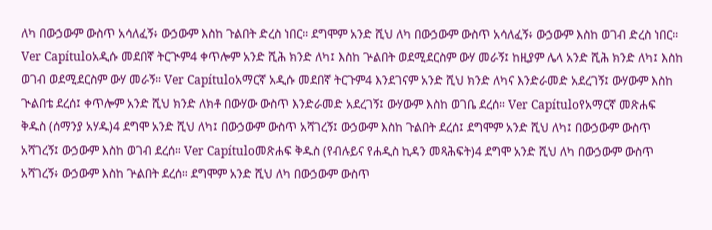ለካ በውኃውም ውስጥ አሳለፈኝ፥ ውኃውም እስከ ጉልበት ድረስ ነበር። ደግሞም አንድ ሺህ ለካ በውኃውም ውስጥ አሳለፈኝ፥ ውኃውም እስከ ወገብ ድረስ ነበር። Ver Capítuloአዲሱ መደበኛ ትርጒም4 ቀጥሎም አንድ ሺሕ ክንድ ለካ፤ እስከ ጕልበት ወደሚደርስም ውሃ መራኝ፤ ከዚያም ሌላ አንድ ሺሕ ክንድ ለካ፤ እስከ ወገብ ወደሚደርስም ውሃ መራኝ። Ver Capítuloአማርኛ አዲሱ መደበኛ ትርጉም4 እንደገናም አንድ ሺህ ክንድ ለካና እንድራመድ አደረገኝ፤ ውሃውም እስከ ጒልበቴ ደረሰ፤ ቀጥሎም አንድ ሺህ ክንድ ለክቶ በውሃው ውስጥ እንድራመድ አደረገኝ፤ ውሃውም እስከ ወገቤ ደረሰ። Ver Capítuloየአማርኛ መጽሐፍ ቅዱስ (ሰማንያ አሃዱ)4 ደግሞ አንድ ሺህ ለካ፤ በውኃውም ውስጥ አሻገረኝ፤ ውኃውም እስከ ጉልበት ደረሰ፤ ደግሞም አንድ ሺህ ለካ፤ በውኃውም ውስጥ አሻገረኝ፤ ውኃውም እስከ ወገብ ደረሰ። Ver Capítuloመጽሐፍ ቅዱስ (የብሉይና የሐዲስ ኪዳን መጻሕፍት)4 ደግሞ አንድ ሺህ ለካ በውኃውም ውስጥ አሻገረኝ፥ ውኃውም እስከ ጕልበት ደረሰ። ደግሞም አንድ ሺህ ለካ በውኃውም ውስጥ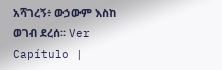አሻገረኝ፥ ውኃውም እስከ ወገብ ደረሰ። Ver Capítulo |